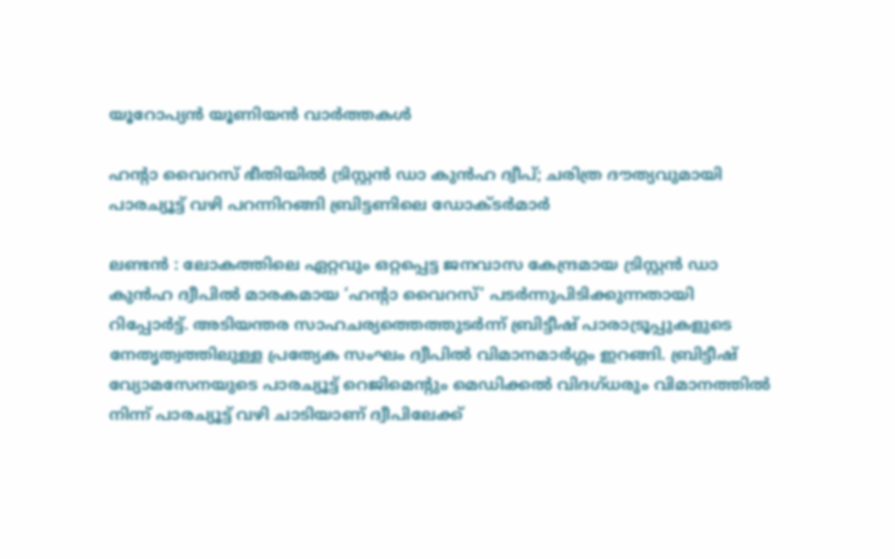യൂറോപ്യൻ യൂണിയൻ വാർത്തകൾ

ഹന്‍റാ വൈറസ് ഭീതിയിൽ ട്രിസ്റ്റൻ ഡാ കുൻഹ ദ്വീപ്; ചരിത്ര ദൗത്യവുമായി പാരച്യൂട്ട് വഴി പറന്നിറങ്ങി ബ്രിട്ടണിലെ ഡോക്ടർമാർ

ലണ്ടൻ : ലോകത്തിലെ ഏറ്റവും ഒറ്റപ്പെട്ട ജനവാസ കേന്ദ്രമായ ട്രിസ്റ്റൻ ഡാ കുൻഹ ദ്വീപിൽ മാരകമായ ‘ഹന്‍റാ വൈറസ്’ പടർന്നുപിടിക്കുന്നതായി റിപ്പോർട്ട്. അടിയന്തര സാഹചര്യത്തെത്തുടർന്ന് ബ്രിട്ടീഷ് പാരാട്രൂപ്പുകളുടെ നേതൃത്വത്തിലുള്ള പ്രത്യേക സംഘം ദ്വീപിൽ വിമാനമാർഗ്ഗം ഇറങ്ങി. ബ്രിട്ടീഷ് വ്യോമസേനയുടെ പാരച്യൂട്ട് റെജിമെന്‍റും മെഡിക്കൽ വിദഗ്ധരും വിമാനത്തിൽ നിന്ന് പാരച്യൂട്ട് വഴി ചാടിയാണ് ദ്വീപിലേക്ക്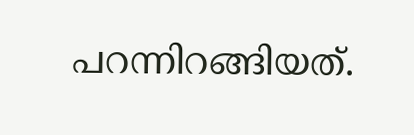പറന്നിറങ്ങിയത്.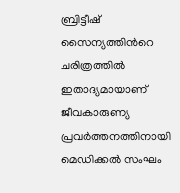ബ്രിട്ടീഷ് സൈന്യത്തിന്‍റെ ചരിത്രത്തിൽ ഇതാദ്യമായാണ് ജീവകാരുണ്യ പ്രവർത്തനത്തിനായി മെഡിക്കൽ സംഘം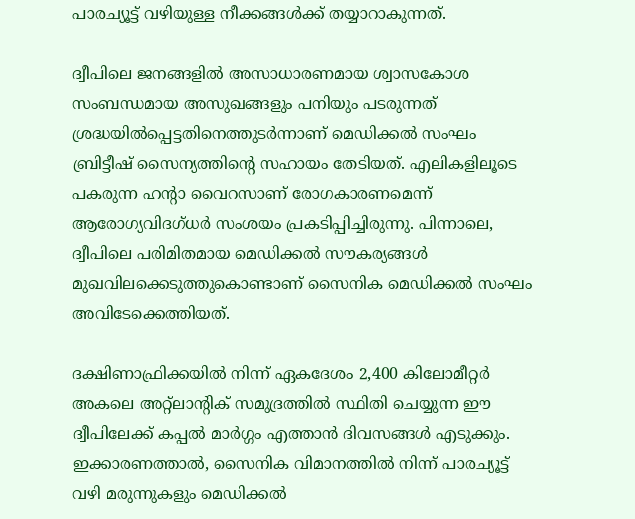പാരച്യൂട്ട് വഴിയുള്ള നീക്കങ്ങൾക്ക് തയ്യാറാകുന്നത്.

ദ്വീപിലെ ജനങ്ങളിൽ അസാധാരണമായ ശ്വാസകോശ സംബന്ധമായ അസുഖങ്ങളും പനിയും പടരുന്നത് ശ്രദ്ധയിൽപ്പെട്ടതിനെത്തുടർന്നാണ് മെഡിക്കൽ സംഘം ബ്രിട്ടീഷ് സൈന്യത്തിന്റെ സഹായം തേടിയത്. എലികളിലൂടെ പകരുന്ന ഹന്‍റാ വൈറസാണ് രോഗകാരണമെന്ന് ആരോഗ്യവിദഗ്ധർ സംശയം പ്രകടിപ്പിച്ചിരുന്നു. പിന്നാലെ, ദ്വീപിലെ പരിമിതമായ മെഡിക്കൽ സൗകര്യങ്ങൾ മുഖവിലക്കെടുത്തുകൊണ്ടാണ് സൈനിക മെഡിക്കൽ സംഘം അവിടേക്കെത്തിയത്.

ദക്ഷിണാഫ്രിക്കയിൽ നിന്ന് ഏകദേശം 2,400 കിലോമീറ്റർ അകലെ അറ്റ്ലാന്റിക് സമുദ്രത്തിൽ സ്ഥിതി ചെയ്യുന്ന ഈ ദ്വീപിലേക്ക് കപ്പൽ മാർഗ്ഗം എത്താൻ ദിവസങ്ങൾ എടുക്കും. ഇക്കാരണത്താൽ, സൈനിക വിമാനത്തിൽ നിന്ന് പാരച്യൂട്ട് വഴി മരുന്നുകളും മെഡിക്കൽ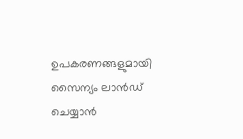ഉപകരണങ്ങളുമായി സൈന്യം ലാൻഡ് ചെയ്യാൻ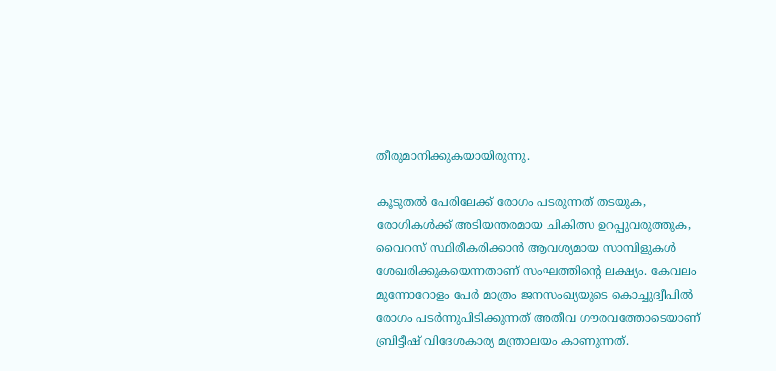തീരുമാനിക്കുകയായിരുന്നു.

കൂടുതൽ പേരിലേക്ക് രോഗം പടരുന്നത് തടയുക, രോഗികൾക്ക് അടിയന്തരമായ ചികിത്സ ഉറപ്പുവരുത്തുക, വൈറസ് സ്ഥിരീകരിക്കാൻ ആവശ്യമായ സാമ്പിളുകൾ ശേഖരിക്കുകയെന്നതാണ് സംഘത്തിന്‍റെ ലക്ഷ്യം. കേവലം മുന്നോറോളം പേർ മാത്രം ജനസംഖ്യയുടെ കൊച്ചുദ്വീപിൽ രോഗം പടർന്നുപിടിക്കുന്നത് അതീവ ഗൗരവത്തോടെയാണ് ബ്രിട്ടീഷ് വിദേശകാര്യ മന്ത്രാലയം കാണുന്നത്.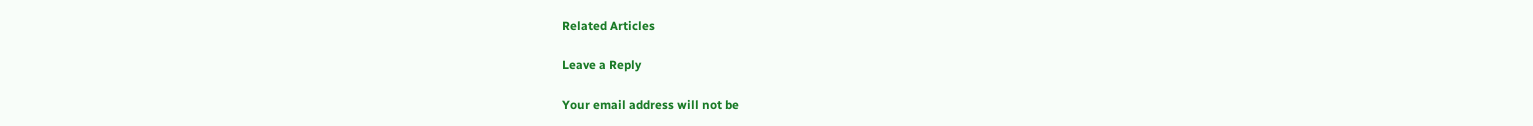Related Articles

Leave a Reply

Your email address will not be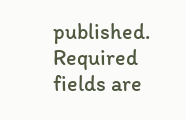published. Required fields are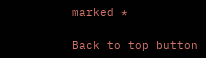marked *

Back to top button